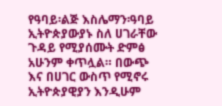የዓባይ፡ልጅ እስሌማን፡ዓባይ
ኢትዮጵያውያኑ ስለ ሀገራቸው ጉዳይ የሚያሰሙት ድምፅ አሁንም ቀጥሏል። በውጭ እና በሀገር ውስጥ የሚኖሩ ኢትዮጵያዊያን እንዲሁም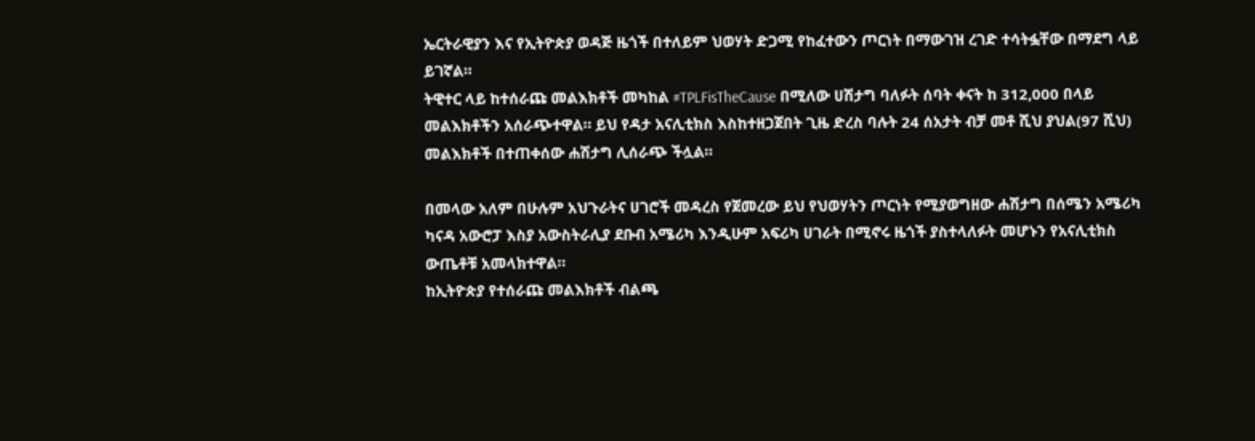ኤርትራዊያን እና የኢትዮጵያ ወዳጅ ዜጎች በተለይም ህወሃት ድጋሚ የከፈተውን ጦርነት በማውገዝ ረገድ ተሳትፏቸው በማደግ ላይ ይገኛል።
ትዊተር ላይ ከተሰራጩ መልእክቶች መካከል #TPLFisTheCause በሚለው ሀሽታግ ባለፉት ሰባት ቀናት ከ 312,000 በላይ መልእክቶችን አሰራጭተዋል። ይህ የዳታ አናሊቲክስ እስከተዘጋጀበት ጊዜ ድረስ ባሉት 24 ሰአታት ብቻ መቶ ሺህ ያህል(97 ሺህ) መልእክቶች በተጠቀሰው ሐሽታግ ሊሰራጭ ችሏል።

በመላው አለም በሁሉም አህጉራትና ሀገሮች መዳረስ የጀመረው ይህ የህወሃትን ጦርነት የሚያወግዘው ሐሽታግ በሰሜን አሜሪካ ካናዳ አውሮፓ እስያ አውስትራሊያ ደቡብ አሜሪካ እንዲሁም አፍሪካ ሀገራት በሚኖሩ ዜጎች ያስተላለፉት መሆኑን የአናሊቲክስ ውጤቶቹ አመላክተዋል።
ከኢትዮጵያ የተሰራጩ መልእክቶች ብልጫ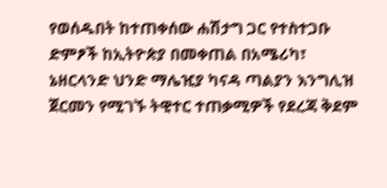የወሰዱበት ከተጠቀሰው ሐሽታግ ጋር የተስተጋቡ ድምፆች ከኢትዮጵያ በመቀጠል በአሜሪካ፣ ኔዘርላንድ ህንድ ማሌዢያ ካናዳ ጣልያን እንግሊዝ ጀርመን የሚገኙ ትዊተር ተጠቃሚዎች የደረጃ ቅደም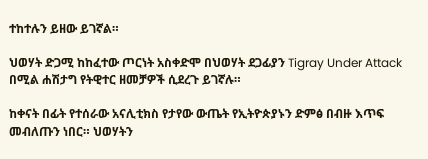ተከተሉን ይዘው ይገኛል።

ህወሃት ድጋሚ ከከፈተው ጦርነት አስቀድሞ በህወሃት ደጋፊያን Tigray Under Attack በሚል ሐሽታግ የትዊተር ዘመቻዎች ሲደረጉ ይገኛሉ።

ከቀናት በፊት የተሰራው አናሊቲክስ የታየው ውጤት የኢትዮጵያኑን ድምፅ በብዙ እጥፍ መብለጡን ነበር። ህወሃትን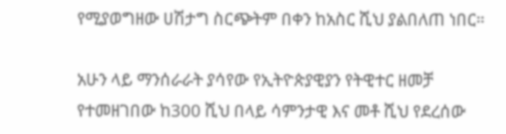የሚያወግዘው ሀሽታግ ስርጭትም በቀን ከአስር ሺህ ያልበለጠ ነበር።

አሁን ላይ ማንሰራራት ያሳየው የኢትዮጵያዊያን የትዊተር ዘመቻ የተመዘገበው ከ300 ሺህ በላይ ሳምንታዊ እና መቶ ሺህ የደረሰው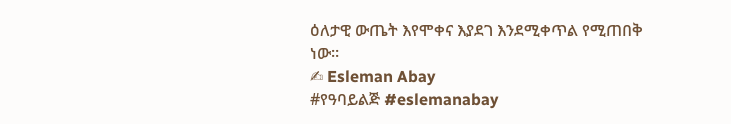ዕለታዊ ውጤት እየሞቀና እያደገ እንደሚቀጥል የሚጠበቅ ነው።
✍ Esleman Abay
#የዓባይልጅ #eslemanabay